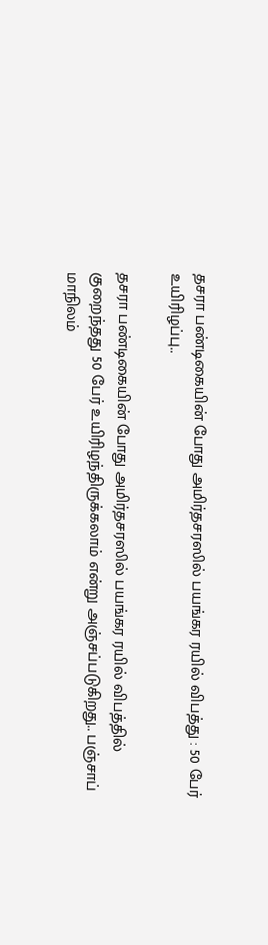தசரா பண்டிகையின் போது அமிர்தசரஸில் பயங்கர ரயில் விபத்து : 50 பேர் உயிரிழப்பு..

தசரா பண்டிகையின் போது அமிர்தசரஸில் பயங்கர ரயில் விபத்தில் குறைந்தது 50 பேர் உயிரிழந்திருக்கலாம் என்று அஞ்சப்படுகிறது.. பஞ்சாப் மாநிலம்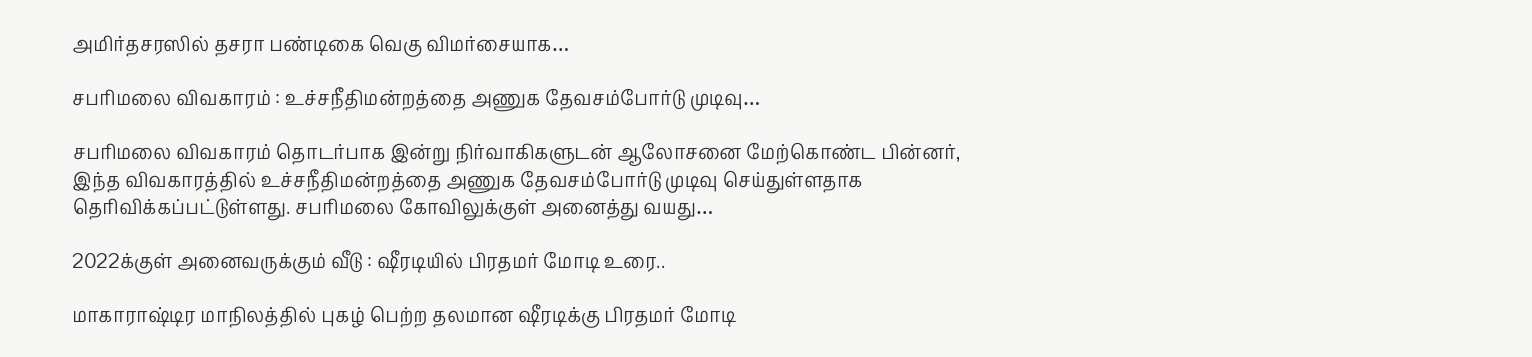அமிர்தசரஸில் தசரா பண்டிகை வெகு விமர்சையாக…

சபரிமலை விவகாரம் : உச்சநீதிமன்றத்தை அணுக தேவசம்போர்டு முடிவு…

சபரிமலை விவகாரம் தொடர்பாக இன்று நிர்வாகிகளுடன் ஆலோசனை மேற்கொண்ட பின்னர், இந்த விவகாரத்தில் உச்சநீதிமன்றத்தை அணுக தேவசம்போர்டு முடிவு செய்துள்ளதாக தெரிவிக்கப்பட்டுள்ளது. சபரிமலை கோவிலுக்குள் அனைத்து வயது…

2022க்குள் அனைவருக்கும் வீடு : ஷீரடியில் பிரதமர் மோடி உரை..

மாகாராஷ்டிர மாநிலத்தில் புகழ் பெற்ற தலமான ஷீரடிக்கு பிரதமர் மோடி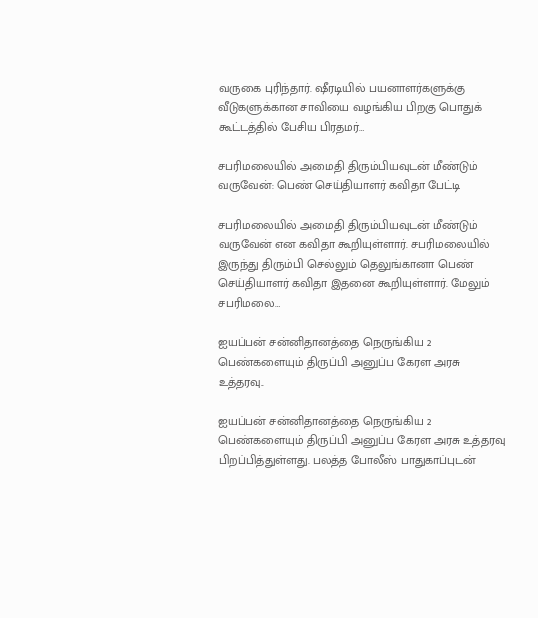வருகை புரிந்தார். ஷீரடியில் பயனாளர்களுக்கு வீடுகளுக்கான சாவியை வழங்கிய பிறகு பொதுக் கூட்டத்தில் பேசிய பிரதமர்…

சபரிமலையில் அமைதி திரும்பியவுடன் மீண்டும் வருவேன்: பெண் செய்தியாளர் கவிதா பேட்டி

சபரிமலையில் அமைதி திரும்பியவுடன் மீண்டும் வருவேன் என கவிதா கூறியுள்ளார். சபரிமலையில் இருந்து திரும்பி செல்லும் தெலுங்கானா பெண் செய்தியாளர் கவிதா இதனை கூறியுள்ளார். மேலும் சபரிமலை…

ஐயப்பன் சன்னிதானத்தை நெருங்கிய 2 பெண்களையும் திருப்பி அனுப்ப கேரள அரசு உத்தரவு..

ஐயப்பன் சன்னிதானத்தை நெருங்கிய 2 பெண்களையும் திருப்பி அனுப்ப கேரள அரசு உத்தரவு பிறப்பித்துள்ளது. பலத்த போலீஸ் பாதுகாப்புடன்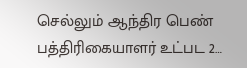செல்லும் ஆந்திர பெண் பத்திரிகையாளர் உட்பட 2…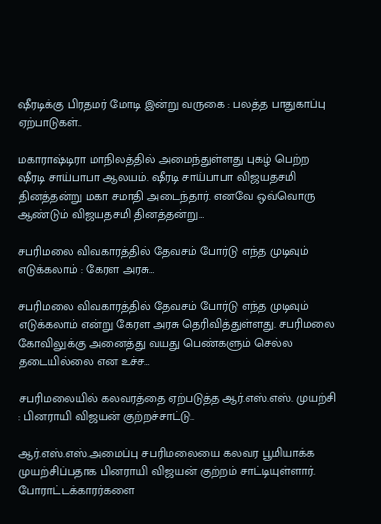ஷீரடிக்கு பிரதமர் மோடி இன்று வருகை : பலத்த பாதுகாப்பு ஏற்பாடுகள்..

மகாராஷ்டிரா மாநிலத்தில் அமைந்துள்ளது புகழ் பெற்ற ஷீரடி சாய்பாபா ஆலயம். ஷீரடி சாய்பாபா விஜயதசமி தினத்தன்று மகா சமாதி அடைந்தார். எனவே ஒவ்வொரு ஆண்டும் விஜயதசமி தினத்தன்று…

சபரிமலை விவகாரத்தில் தேவசம் போர்டு எந்த முடிவும் எடுக்கலாம் : கேரள அரசு…

சபரிமலை விவகாரத்தில் தேவசம் போர்டு எந்த முடிவும் எடுக்கலாம் என்று கேரள அரசு தெரிவித்துள்ளது. சபரிமலை கோவிலுக்கு அனைத்து வயது பெண்களும் செல்ல தடையில்லை என உச்ச…

சபரிமலையில் கலவரத்தை ஏற்படுத்த ஆர்.எஸ்.எஸ். முயற்சி : பினராயி விஜயன் குற்றச்சாட்டு..

ஆர்.எஸ்.எஸ்.அமைப்பு சபரிமலையை கலவர பூமியாக்க முயற்சிப்பதாக பினராயி விஜயன் குற்றம் சாட்டியுள்ளார். போராட்டக்காரர்களை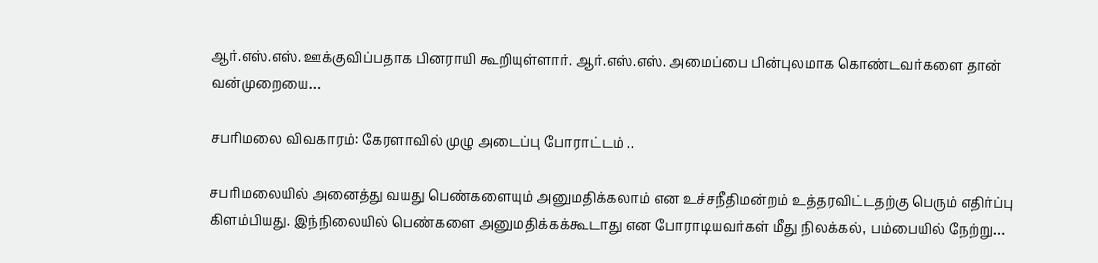ஆர்.எஸ்.எஸ். ஊக்குவிப்பதாக பினராயி கூறியுள்ளார். ஆர்.எஸ்.எஸ். அமைப்பை பின்புலமாக கொண்டவர்களை தான் வன்முறையை…

சபரிமலை விவகாரம்: கேரளாவில் முழு அடைப்பு போராட்டம் ..

சபரிமலையில் அனைத்து வயது பெண்களையும் அனுமதிக்கலாம் என உச்சநீதிமன்றம் உத்தரவிட்டதற்கு பெரும் எதிர்ப்பு கிளம்பியது. இந்நிலையில் பெண்களை அனுமதிக்கக்கூடாது என போராடியவர்கள் மீது நிலக்கல், பம்பையில் நேற்று…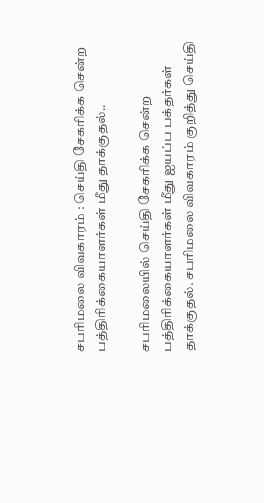சபரிமலை விவகாரம் : செய்தி சேகரிக்க சென்ற பத்திரிக்கையாளர்கள் மீது தாக்குதல்..

சபரிமலையில் செய்தி சேகரிக்க சென்ற பத்திரிக்கையாளர்கள் மீது ஐயப்ப பக்தர்கள் தாக்குதல். சபரிமலை விவகாரம் குறித்து செய்தி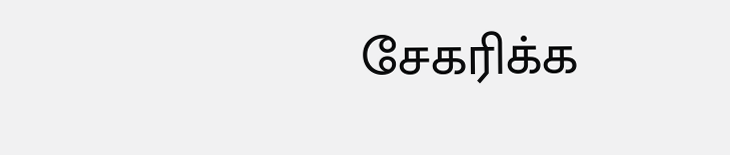சேகரிக்க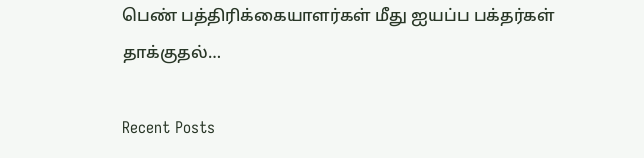பெண் பத்திரிக்கையாளர்கள் மீது ஐயப்ப பக்தர்கள் தாக்குதல்…

Recent Posts